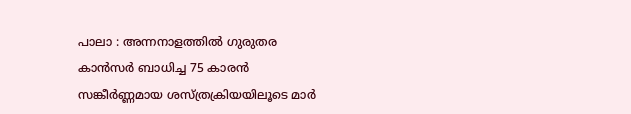പാലാ : അന്നനാളത്തിൽ ഗുരുതര കാൻസർ ബാധിച്ച 75 കാരൻ സങ്കീർണ്ണമായ ശസ്ത്രക്രിയയിലൂടെ മാർ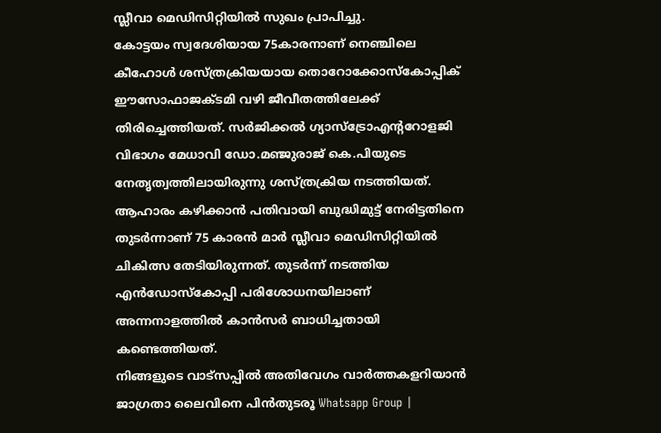സ്ലീവാ മെഡിസിറ്റിയിൽ സുഖം പ്രാപിച്ചു.
കോട്ടയം സ്വദേശിയായ 75കാരനാണ് നെഞ്ചിലെ കീഹോൾ ശസ്ത്രക്രിയയായ തൊറോക്കോസ്കോപ്പിക് ഈസോഫാജക്ടമി വഴി ജീവീതത്തിലേക്ക് തിരിച്ചെത്തിയത്. സർജിക്കൽ ഗ്യാസ്ട്രോഎന്ററോളജി വിഭാഗം മേധാവി ഡോ.മഞ്ജുരാജ് കെ.പിയുടെ നേതൃത്വത്തിലായിരുന്നു ശസ്ത്രക്രിയ നടത്തിയത്.
ആഹാരം കഴിക്കാൻ പതിവായി ബുദ്ധിമുട്ട് നേരിട്ടതിനെ തുടർന്നാണ് 75 കാരൻ മാർ സ്ലീവാ മെഡിസിറ്റിയിൽ ചികിത്സ തേടിയിരുന്നത്. തുടർന്ന് നടത്തിയ എൻഡോസ്കോപ്പി പരിശോധനയിലാണ് അന്നനാളത്തിൽ കാൻസർ ബാധിച്ചതായി കണ്ടെത്തിയത്.
നിങ്ങളുടെ വാട്സപ്പിൽ അതിവേഗം വാർത്തകളറിയാൻ ജാഗ്രതാ ലൈവിനെ പിൻതുടരൂ Whatsapp Group |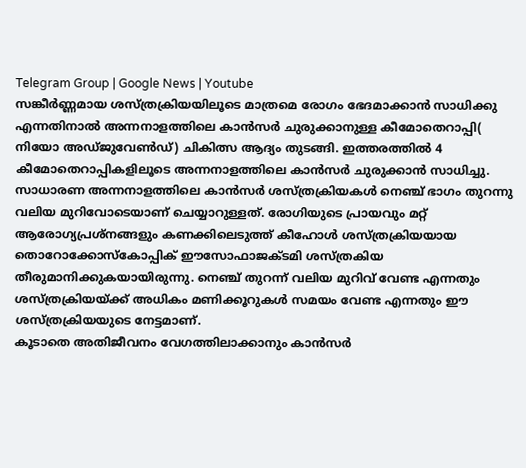Telegram Group | Google News | Youtube
സങ്കീർണ്ണമായ ശസ്ത്രക്രിയയിലൂടെ മാത്രമെ രോഗം ഭേദമാക്കാൻ സാധിക്കു എന്നതിനാൽ അന്നനാളത്തിലെ കാൻസർ ചുരുക്കാനുള്ള കീമോതെറാപ്പി( നിയോ അഡ്ജുവേൺഡ്) ചികിത്സ ആദ്യം തുടങ്ങി. ഇത്തരത്തിൽ 4 കീമോതെറാപ്പികളിലൂടെ അന്നനാളത്തിലെ കാൻസർ ചുരുക്കാൻ സാധിച്ചു. സാധാരണ അന്നനാളത്തിലെ കാൻസർ ശസ്ത്രക്രിയകൾ നെഞ്ച് ഭാഗം തുറന്നു വലിയ മുറിവോടെയാണ് ചെയ്യാറുള്ളത്. രോഗിയുടെ പ്രായവും മറ്റ് ആരോഗ്യപ്രശ്നങ്ങളും കണക്കിലെടുത്ത് കീഹോൾ ശസ്ത്രക്രിയയായ തൊറോക്കോസ്കോപ്പിക് ഈസോഫാജക്ടമി ശസ്ത്രകിയ തീരുമാനിക്കുകയായിരുന്നു. നെഞ്ച് തുറന്ന് വലിയ മുറിവ് വേണ്ട എന്നതും ശസ്ത്രക്രിയയ്ക്ക് അധികം മണിക്കൂറുകൾ സമയം വേണ്ട എന്നതും ഈ ശസ്ത്രക്രിയയുടെ നേട്ടമാണ്.
കൂടാതെ അതിജീവനം വേഗത്തിലാക്കാനും കാൻസർ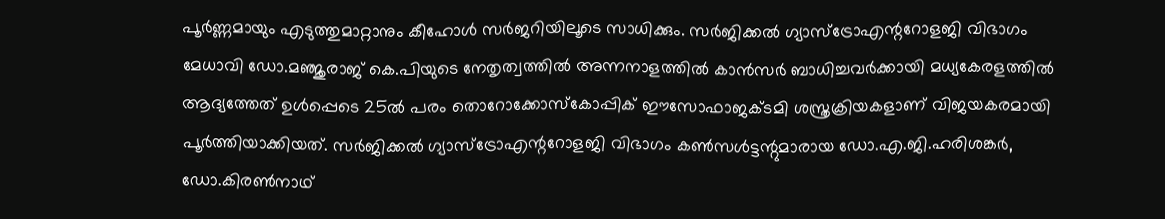പൂർണ്ണമായും എടുത്തുമാറ്റാനും കീഹോൾ സർജറിയിലൂടെ സാധിക്കും. സർജിക്കൽ ഗ്യാസ്ട്രോഎന്ററോളജി വിഭാഗം മേധാവി ഡോ.മഞ്ജുരാജ് കെ.പിയുടെ നേതൃത്വത്തിൽ അന്നനാളത്തിൽ കാൻസർ ബാധിച്ചവർക്കായി മധ്യകേരളത്തിൽ ആദ്യത്തേത് ഉൾപ്പെടെ 25ൽ പരം തൊറോക്കോസ്കോപ്പിക് ഈസോഫാജക്ടമി ശസ്ത്രക്രിയകളാണ് വിജയകരമായി പൂർത്തിയാക്കിയത്. സർജിക്കൽ ഗ്യാസ്ട്രോഎന്ററോളജി വിഭാഗം കൺസൾട്ടന്റുമാരായ ഡോ.എ.ജി.ഹരിശങ്കർ, ഡോ.കിരൺനാഥ്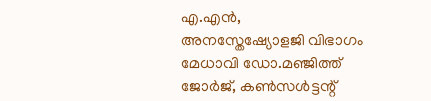എ.എൻ, അനസ്തേഷ്യോളജി വിഭാഗം മേധാവി ഡോ.മഞ്ജിത്ത് ജോർജ്, കൺസൾട്ടന്റ്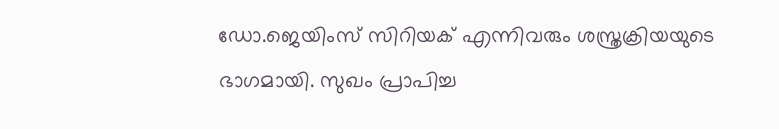ഡോ.ജെയിംസ് സിറിയക് എന്നിവരും ശസ്ത്രക്രിയയുടെ ഭാഗമായി. സുഖം പ്രാപിച്ച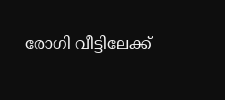രോഗി വീട്ടിലേക്ക്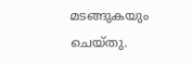മടങ്ങുകയും ചെയ്തു.